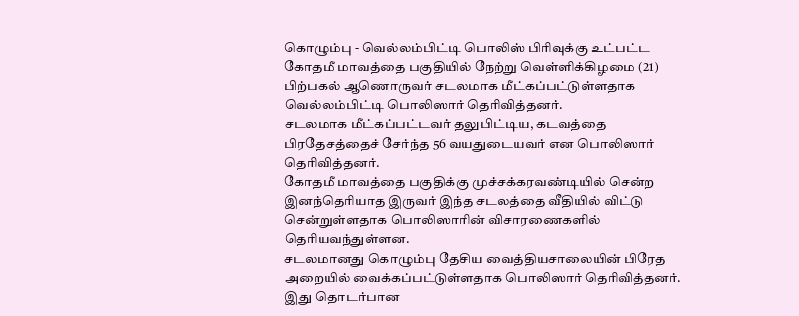கொழும்பு - வெல்லம்பிட்டி பொலிஸ் பிரிவுக்கு உட்பட்ட கோதமீ மாவத்தை பகுதியில் நேற்று வெள்ளிக்கிழமை (21) பிற்பகல் ஆணொருவர் சடலமாக மீட்கப்பட்டுள்ளதாக வெல்லம்பிட்டி பொலிஸார் தெரிவித்தனர்.
சடலமாக மீட்கப்பட்டவர் தலுபிட்டிய, கடவத்தை பிரதேசத்தைச் சேர்ந்த 56 வயதுடையவர் என பொலிஸார் தெரிவித்தனர்.
கோதமீ மாவத்தை பகுதிக்கு முச்சக்கரவண்டியில் சென்ற இனந்தெரியாத இருவர் இந்த சடலத்தை வீதியில் விட்டு சென்றுள்ளதாக பொலிஸாரின் விசாரணைகளில் தெரியவந்துள்ளன.
சடலமானது கொழும்பு தேசிய வைத்தியசாலையின் பிரேத அறையில் வைக்கப்பட்டுள்ளதாக பொலிஸார் தெரிவித்தனர்.
இது தொடர்பான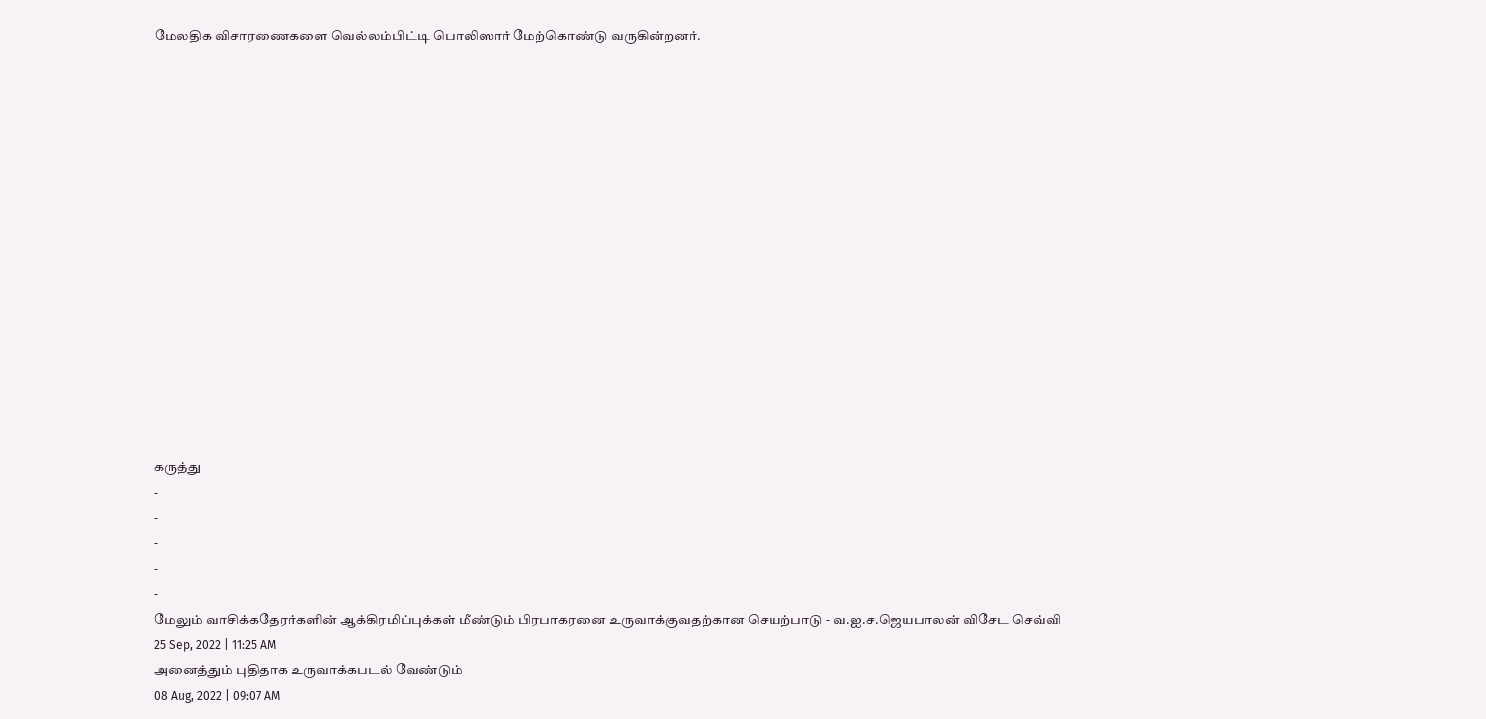மேலதிக விசாரணைகளை வெல்லம்பிட்டி பொலிஸார் மேற்கொண்டு வருகின்றனர்.
















கருத்து
-
-
-
-
-
மேலும் வாசிக்கதேரர்களின் ஆக்கிரமிப்புக்கள் மீண்டும் பிரபாகரனை உருவாக்குவதற்கான செயற்பாடு - வ.ஐ.ச.ஜெயபாலன் விசேட செவ்வி
25 Sep, 2022 | 11:25 AM
அனைத்தும் புதிதாக உருவாக்கபடல் வேண்டும்
08 Aug, 2022 | 09:07 AM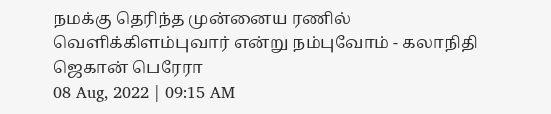நமக்கு தெரிந்த முன்னைய ரணில் வெளிக்கிளம்புவார் என்று நம்புவோம் - கலாநிதி ஜெகான் பெரேரா
08 Aug, 2022 | 09:15 AM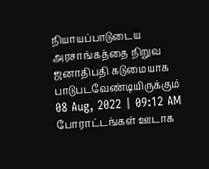நியாயப்பாடுடைய அரசாங்கத்தை நிறுவ ஜனாதிபதி கடுமையாக பாடுபடவேண்டியிருக்கும்
08 Aug, 2022 | 09:12 AM
போராட்டங்கள் ஊடாக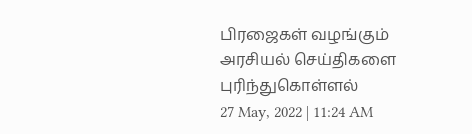பிரஜைகள் வழங்கும் அரசியல் செய்திகளை புரிந்துகொள்ளல்
27 May, 2022 | 11:24 AM